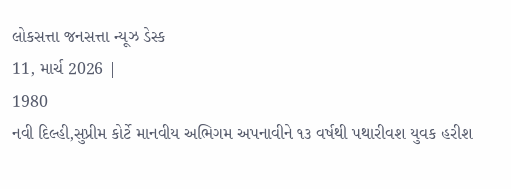લોકસત્તા જનસત્તા ન્યૂઝ ડેસ્ક
11, માર્ચ 2026 |
1980
નવી દિલ્હી,સુપ્રીમ કોર્ટે માનવીય અભિગમ અપનાવીને ૧૩ વર્ષથી પથારીવશ યુવક હરીશ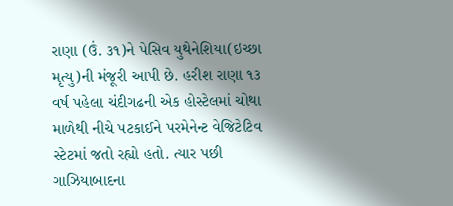રાણા (ઉં. ૩૧)ને પેસિવ યુથેનેશિયા(ઇચ્છા મૃત્યુ)ની મંજૂરી આપી છે. હરીશ રાણા ૧૩ વર્ષ પહેલા ચંદીગઢની એક હોસ્ટેલમાં ચોથા માળેથી નીચે પટકાઈને પરમેનેન્ટ વેજિટેટિવ સ્ટેટમાં જતો રહ્યો હતો. ત્યાર પછી ગાઝિયાબાદના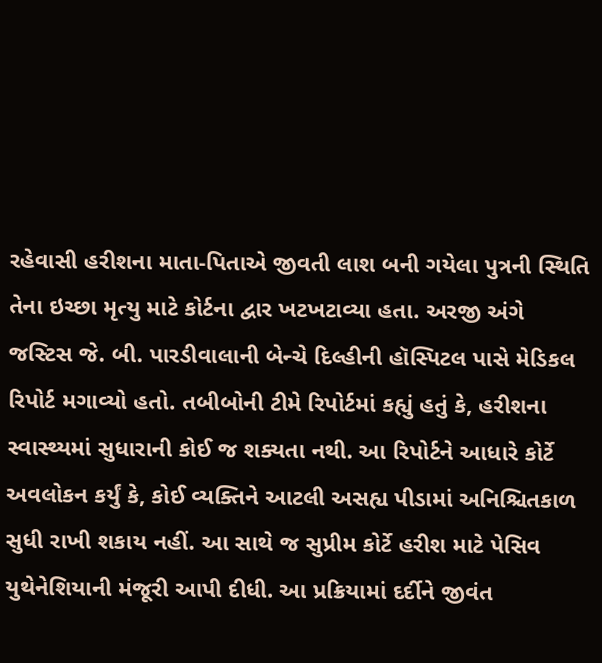રહેવાસી હરીશના માતા-પિતાએ જીવતી લાશ બની ગયેલા પુત્રની સ્થિતિ તેના ઇચ્છા મૃત્યુ માટે કોર્ટના દ્વાર ખટખટાવ્યા હતા. અરજી અંગે જસ્ટિસ જે. બી. પારડીવાલાની બેન્ચે દિલ્હીની હૉસ્પિટલ પાસે મેડિકલ રિપોર્ટ મગાવ્યો હતો. તબીબોની ટીમે રિપોર્ટમાં કહ્યું હતું કે, હરીશના સ્વાસ્થ્યમાં સુધારાની કોઈ જ શક્યતા નથી. આ રિપોર્ટને આધારે કોર્ટે અવલોકન કર્યું કે, કોઈ વ્યક્તિને આટલી અસહ્ય પીડામાં અનિશ્ચિતકાળ સુધી રાખી શકાય નહીં. આ સાથે જ સુપ્રીમ કોર્ટે હરીશ માટે પેસિવ યુથેનેશિયાની મંજૂરી આપી દીધી. આ પ્રક્રિયામાં દર્દીને જીવંત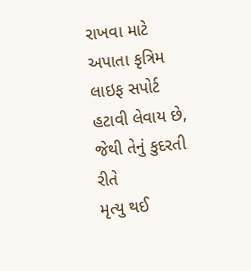રાખવા માટે અપાતા કૃત્રિમ લાઇફ સપોર્ટ હટાવી લેવાય છે, જેથી તેનું કુદરતી રીતે
મૃત્યુ થઈ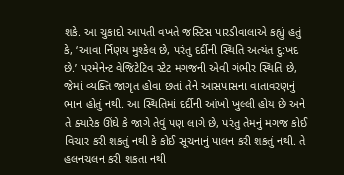શકે. આ ચુકાદો આપતી વખતે જસ્ટિસ પારડીવાલાએ કહ્યું હતું કે, ‘આવા ર્નિણય મુશ્કેલ છે, પરંતુ દર્દીની સ્થિતિ અત્યંત દુ:ખદ છે.’ પરમેનેન્ટ વેજિટેટિવ સ્ટેટ મગજની એવી ગંભીર સ્થિતિ છે, જેમાં વ્યક્તિ જાગૃત હોવા છતાં તેને આસપાસના વાતાવરણનું ભાન હોતું નથી. આ સ્થિતિમાં દર્દીની આંખો ખુલ્લી હોય છે અને તે ક્યારેક ઊંઘે કે જાગે તેવું પણ લાગે છે, પરંતુ તેમનું મગજ કોઈ વિચાર કરી શકતું નથી કે કોઈ સૂચનાનું પાલન કરી શકતું નથી. તે હલનચલન કરી શકતા નથી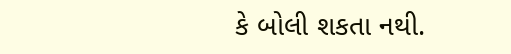કે બોલી શકતા નથી.